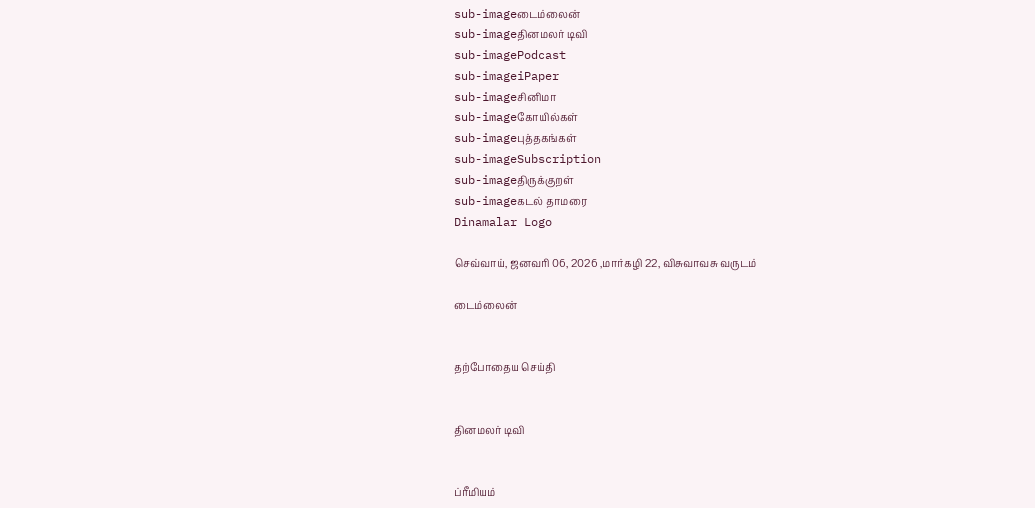sub-imageடைம்லைன்
sub-imageதினமலர் டிவி
sub-imagePodcast
sub-imageiPaper
sub-imageசினிமா
sub-imageகோயில்கள்
sub-imageபுத்தகங்கள்
sub-imageSubscription
sub-imageதிருக்குறள்
sub-imageகடல் தாமரை
Dinamalar Logo

செவ்வாய், ஜனவரி 06, 2026 ,மார்கழி 22, விசுவாவசு வருடம்

டைம்லைன்


தற்போதைய செய்தி


தினமலர் டிவி


ப்ரீமியம்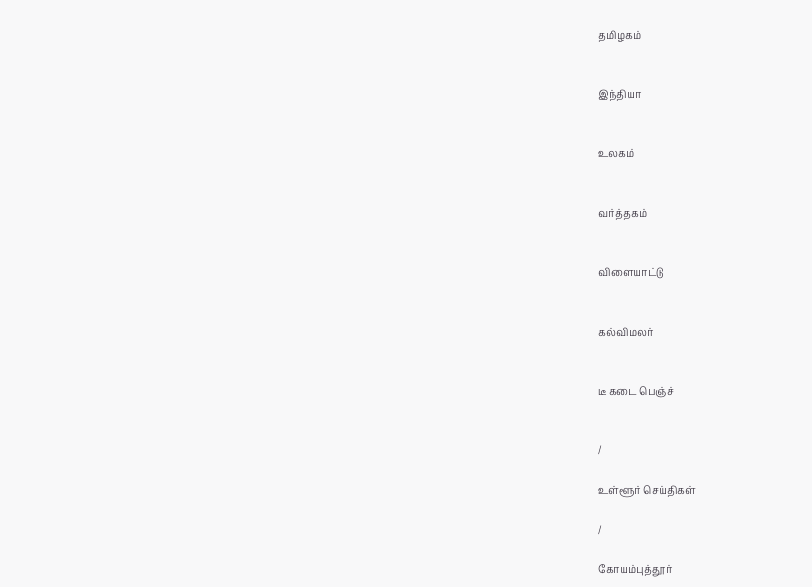தமிழகம்


இந்தியா


உலகம்


வர்த்தகம்


விளையாட்டு


கல்விமலர்


டீ கடை பெஞ்ச்


/

உள்ளூர் செய்திகள்

/

கோயம்புத்தூர்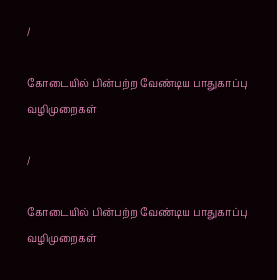/

கோடையில் பின்பற்ற வேண்டிய பாதுகாப்பு வழிமுறைகள்

/

கோடையில் பின்பற்ற வேண்டிய பாதுகாப்பு வழிமுறைகள்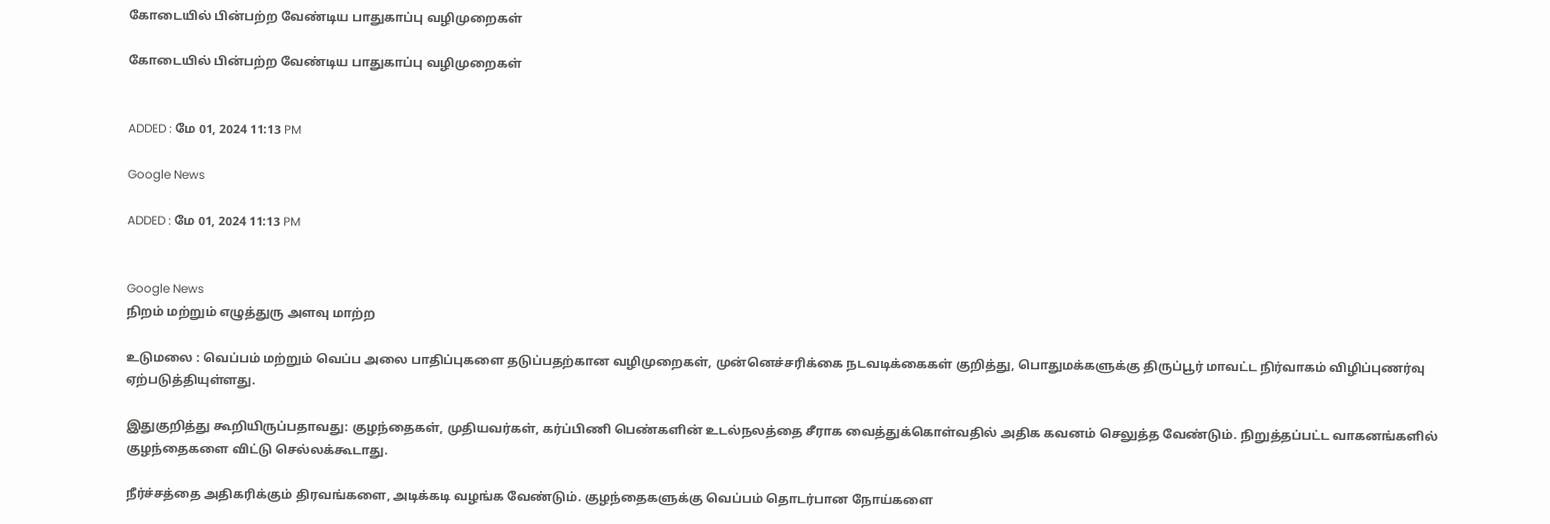கோடையில் பின்பற்ற வேண்டிய பாதுகாப்பு வழிமுறைகள்

கோடையில் பின்பற்ற வேண்டிய பாதுகாப்பு வழிமுறைகள்


ADDED : மே 01, 2024 11:13 PM

Google News

ADDED : மே 01, 2024 11:13 PM


Google News
நிறம் மற்றும் எழுத்துரு அளவு மாற்ற

உடுமலை : வெப்பம் மற்றும் வெப்ப அலை பாதிப்புகளை தடுப்பதற்கான வழிமுறைகள், முன்னெச்சரிக்கை நடவடிக்கைகள் குறித்து, பொதுமக்களுக்கு திருப்பூர் மாவட்ட நிர்வாகம் விழிப்புணர்வு ஏற்படுத்தியுள்ளது.

இதுகுறித்து கூறியிருப்பதாவது: குழந்தைகள், முதியவர்கள், கர்ப்பிணி பெண்களின் உடல்நலத்தை சீராக வைத்துக்கொள்வதில் அதிக கவனம் செலுத்த வேண்டும். நிறுத்தப்பட்ட வாகனங்களில் குழந்தைகளை விட்டு செல்லக்கூடாது.

நீர்ச்சத்தை அதிகரிக்கும் திரவங்களை, அடிக்கடி வழங்க வேண்டும். குழந்தைகளுக்கு வெப்பம் தொடர்பான நோய்களை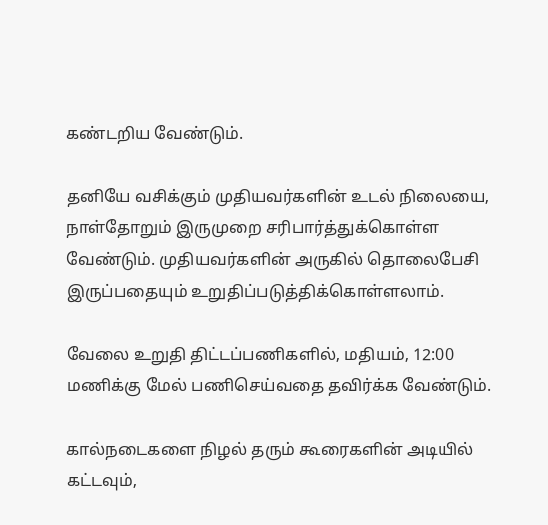கண்டறிய வேண்டும்.

தனியே வசிக்கும் முதியவர்களின் உடல் நிலையை, நாள்தோறும் இருமுறை சரிபார்த்துக்கொள்ள வேண்டும். முதியவர்களின் அருகில் தொலைபேசி இருப்பதையும் உறுதிப்படுத்திக்கொள்ளலாம்.

வேலை உறுதி திட்டப்பணிகளில், மதியம், 12:00 மணிக்கு மேல் பணிசெய்வதை தவிர்க்க வேண்டும்.

கால்நடைகளை நிழல் தரும் கூரைகளின் அடியில் கட்டவும்,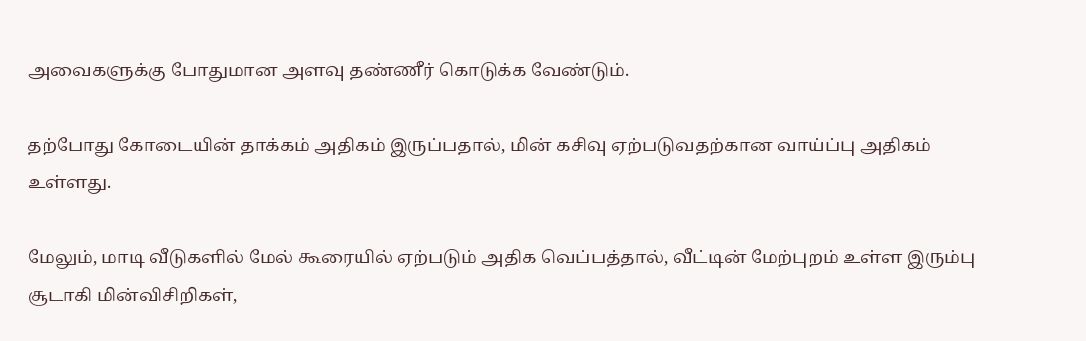அவைகளுக்கு போதுமான அளவு தண்ணீர் கொடுக்க வேண்டும்.

தற்போது கோடையின் தாக்கம் அதிகம் இருப்பதால், மின் கசிவு ஏற்படுவதற்கான வாய்ப்பு அதிகம் உள்ளது.

மேலும், மாடி வீடுகளில் மேல் கூரையில் ஏற்படும் அதிக வெப்பத்தால், வீட்டின் மேற்புறம் உள்ள இரும்பு சூடாகி மின்விசிறிகள்,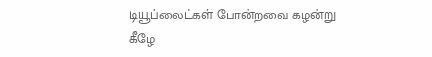டியூப்லைட்கள் போன்றவை கழன்று கீழே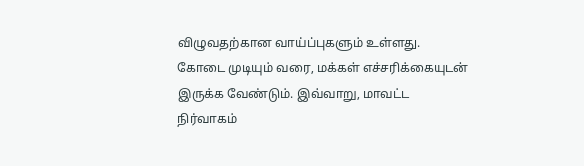விழுவதற்கான வாய்ப்புகளும் உள்ளது. கோடை முடியும் வரை, மக்கள் எச்சரிக்கையுடன் இருக்க வேண்டும். இவ்வாறு, மாவட்ட நிர்வாகம்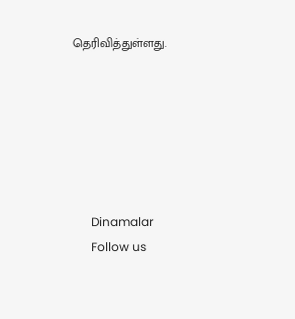தெரிவித்துள்ளது.






      Dinamalar
      Follow us